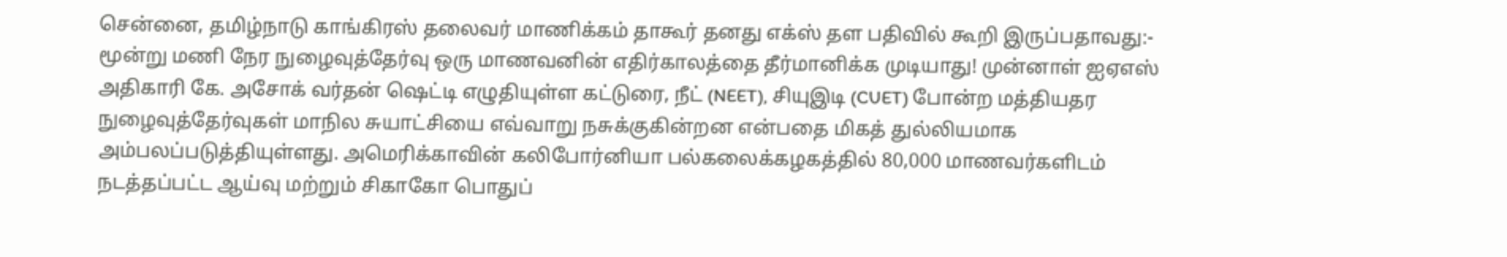சென்னை, தமிழ்நாடு காங்கிரஸ் தலைவர் மாணிக்கம் தாகூர் தனது எக்ஸ் தள பதிவில் கூறி இருப்பதாவது:- மூன்று மணி நேர நுழைவுத்தேர்வு ஒரு மாணவனின் எதிர்காலத்தை தீர்மானிக்க முடியாது! முன்னாள் ஐஏஎஸ் அதிகாரி கே. அசோக் வர்தன் ஷெட்டி எழுதியுள்ள கட்டுரை, நீட் (NEET), சியுஇடி (CUET) போன்ற மத்தியதர நுழைவுத்தேர்வுகள் மாநில சுயாட்சியை எவ்வாறு நசுக்குகின்றன என்பதை மிகத் துல்லியமாக அம்பலப்படுத்தியுள்ளது. அமெரிக்காவின் கலிபோர்னியா பல்கலைக்கழகத்தில் 80,000 மாணவர்களிடம் நடத்தப்பட்ட ஆய்வு மற்றும் சிகாகோ பொதுப்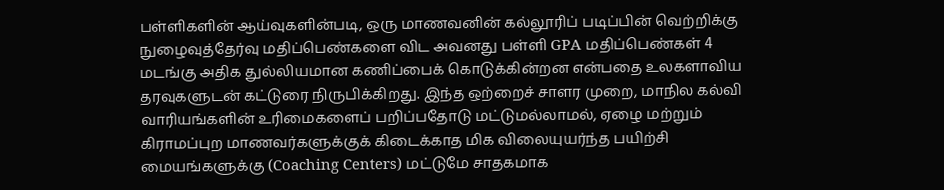பள்ளிகளின் ஆய்வுகளின்படி, ஒரு மாணவனின் கல்லூரிப் படிப்பின் வெற்றிக்கு நுழைவுத்தேர்வு மதிப்பெண்களை விட அவனது பள்ளி GPA மதிப்பெண்கள் 4 மடங்கு அதிக துல்லியமான கணிப்பைக் கொடுக்கின்றன என்பதை உலகளாவிய தரவுகளுடன் கட்டுரை நிருபிக்கிறது. இந்த ஒற்றைச் சாளர முறை, மாநில கல்வி வாரியங்களின் உரிமைகளைப் பறிப்பதோடு மட்டுமல்லாமல், ஏழை மற்றும் கிராமப்புற மாணவர்களுக்குக் கிடைக்காத மிக விலையுயர்ந்த பயிற்சி மையங்களுக்கு (Coaching Centers) மட்டுமே சாதகமாக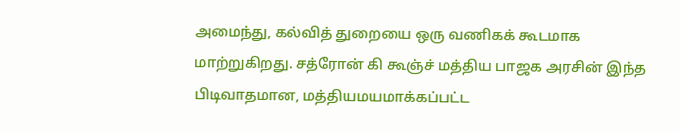அமைந்து, கல்வித் துறையை ஒரு வணிகக் கூடமாக மாற்றுகிறது. சத்ரோன் கி கூஞ்ச் மத்திய பாஜக அரசின் இந்த பிடிவாதமான, மத்தியமயமாக்கப்பட்ட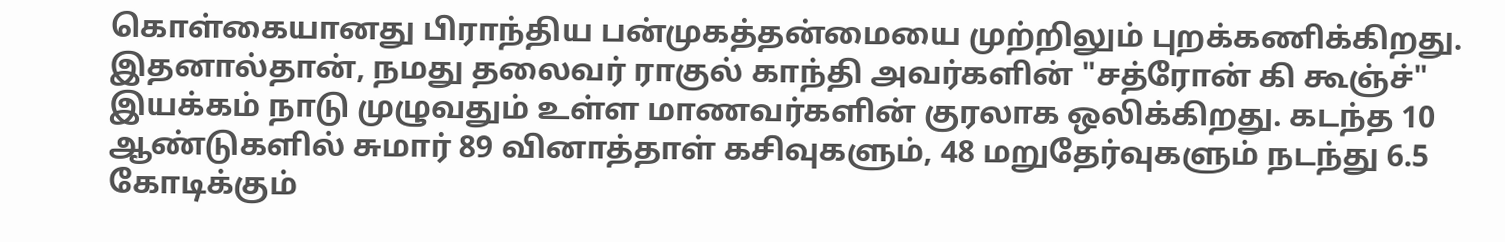கொள்கையானது பிராந்திய பன்முகத்தன்மையை முற்றிலும் புறக்கணிக்கிறது. இதனால்தான், நமது தலைவர் ராகுல் காந்தி அவர்களின் "சத்ரோன் கி கூஞ்ச்" இயக்கம் நாடு முழுவதும் உள்ள மாணவர்களின் குரலாக ஒலிக்கிறது. கடந்த 10 ஆண்டுகளில் சுமார் 89 வினாத்தாள் கசிவுகளும், 48 மறுதேர்வுகளும் நடந்து 6.5 கோடிக்கும்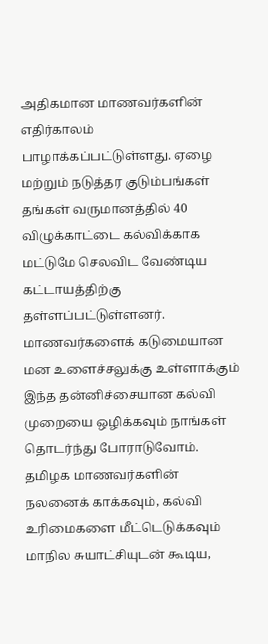அதிகமான மாணவர்களின் எதிர்காலம் பாழாக்கப்பட்டுள்ளது. ஏழை மற்றும் நடுத்தர குடும்பங்கள் தங்கள் வருமானத்தில் 40 விழுக்காட்டை கல்விக்காக மட்டுமே செலவிட வேண்டிய கட்டாயத்திற்கு தள்ளப்பட்டுள்ளனர். மாணவர்களைக் கடுமையான மன உளைச்சலுக்கு உள்ளாக்கும் இந்த தன்னிச்சையான கல்வி முறையை ஒழிக்கவும் நாங்கள் தொடர்ந்து போராடுவோம். தமிழக மாணவர்களின் நலனைக் காக்கவும், கல்வி உரிமைகளை மீட்டெடுக்கவும் மாநில சுயாட்சியுடன் கூடிய,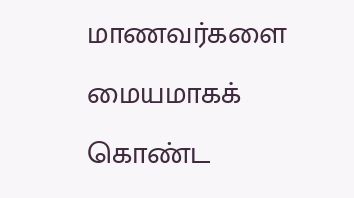மாணவர்களை மையமாகக் கொண்ட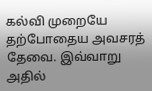கல்வி முறையே தற்போதைய அவசரத் தேவை. இவ்வாறு அதில்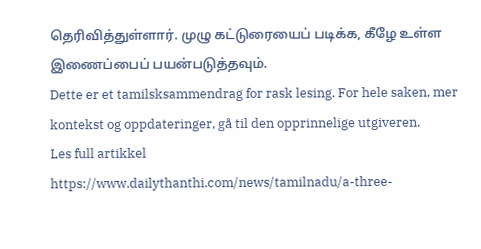தெரிவித்துள்ளார். முழு கட்டுரையைப் படிக்க, கீழே உள்ள இணைப்பைப் பயன்படுத்தவும்.
Dette er et tamilsksammendrag for rask lesing. For hele saken, mer kontekst og oppdateringer, gå til den opprinnelige utgiveren.
Les full artikkel
https://www.dailythanthi.com/news/tamilnadu/a-three-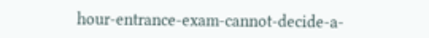hour-entrance-exam-cannot-decide-a-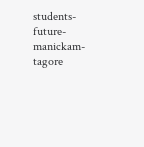students-future-manickam-tagore